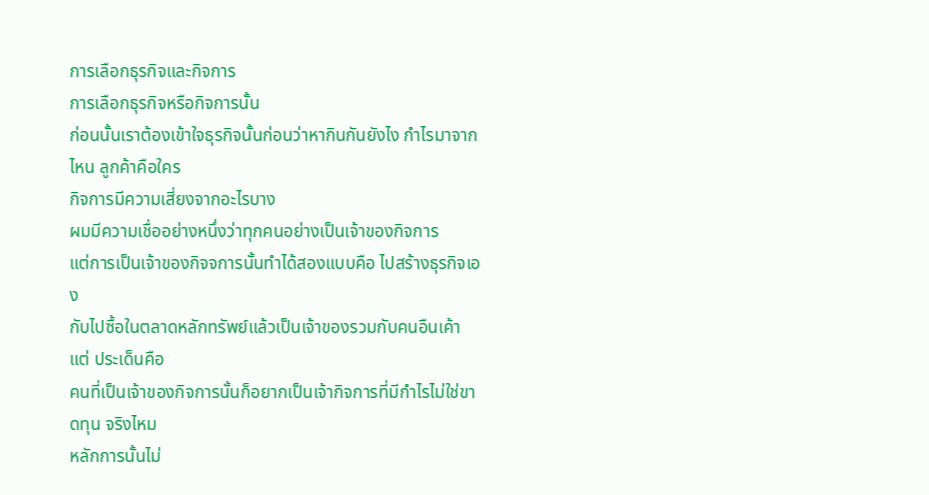การเลือกธุรกิจและกิจการ
การเลือกธุรกิจหรือกิจการนั้น
ก่อนนั้นเราต้องเข้าใจธุรกิจนั้นก่อนว่าหากินกันยังไง กำไรมาจากไหน ลูกค้าคือใคร
กิจการมีความเสี่ยงจากอะไรบาง
ผมมีความเชื่ออย่างหนึ่งว่าทุกคนอย่างเป็นเจ้าของกิจการ
แต่การเป็นเจ้าของกิจจการนั้นทำได้สองแบบคือ ไปสร้างธุรกิจเอง
กับไปซื้อในตลาดหลักทรัพย์แล้วเป็นเจ้าของรวมกับคนอืนเค้า แต่ ประเด็นคือ
คนที่เป็นเจ้าของกิจการนั้นก็อยากเป็นเจ้ากิจการที่มีกำไรไม่ใช่ขาดทุน จริงไหม
หลักการนั้นไม่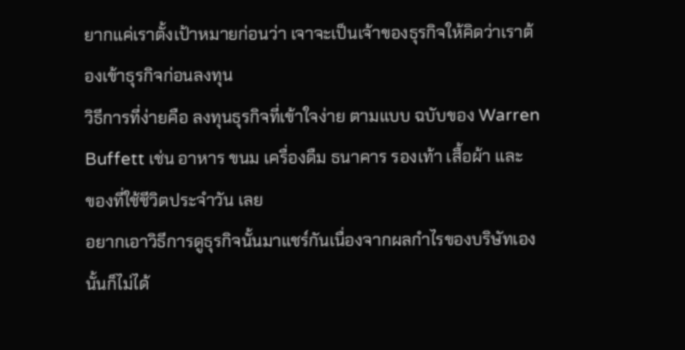ยากแค่เราตั้งเป้าหมายก่อนว่า เจาจะเป็นเจ้าของธุรกิจให้คิดว่าเราต้องเข้าธุรกิจก่อนลงทุน
วิธีการที่ง่ายคือ ลงทุนธุรกิจที่เข้าใจง่าย ตามแบบ ฉบับของ Warren
Buffett เช่น อาหาร ขนม เครื่องดืม ธนาคาร รองเท้า เสื้อผ้า และ
ของที่ใช้ชีวิตประจำวัน เลย
อยากเอาวิธีการดูธุรกิจนั้นมาแชร์กันเนื่องจากผลกำไรของบริษัทเองนั้นก็ไม่ได้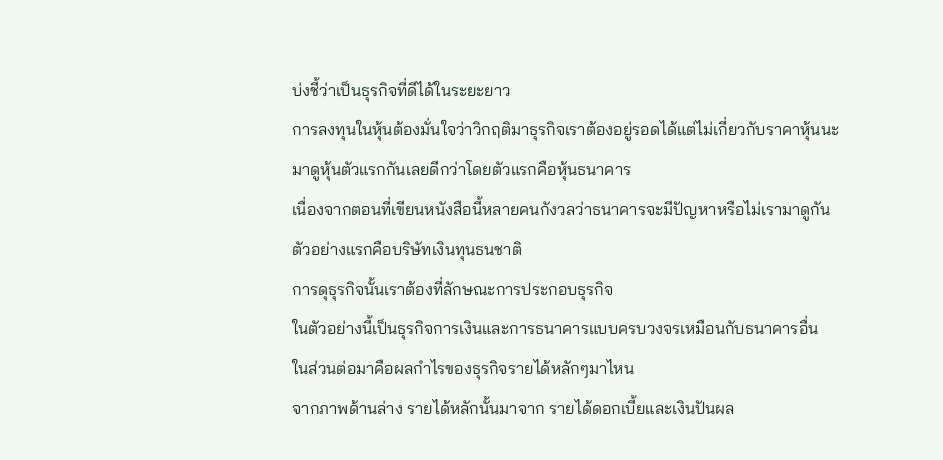บ่งชี้ว่าเป็นธุรกิจที่ดีได้ในระยะยาว
การลงทุนในหุ้นต้องมั่นใจว่าวิกฤติมาธุรกิจเราต้องอยู่รอดได้แต่ไม่เกี่ยวกับราคาหุ้นนะ
มาดูหุ้นตัวแรกกันเลยดีกว่าโดยตัวแรกคือหุ้นธนาคาร
เนื่องจากตอนที่เขียนหนังสือนี้หลายคนกังวลว่าธนาคารจะมีปัญหาหรือไม่เรามาดูกัน
ตัวอย่างแรกคือบริษัทเงินทุนธนชาติ
การดุธุรกิจนั้นเราต้องที่ลักษณะการประกอบธุรกิจ
ในตัวอย่างนี้เป็นธุรกิจการเงินและการธนาคารแบบครบวงจรเหมือนกับธนาคารอื่น
ในส่วนต่อมาคือผลกำไรของธุรกิจรายได้หลักๆมาไหน
จากภาพด้านล่าง รายได้หลักนั้นมาจาก รายได้ดอกเบี้ยและเงินปันผล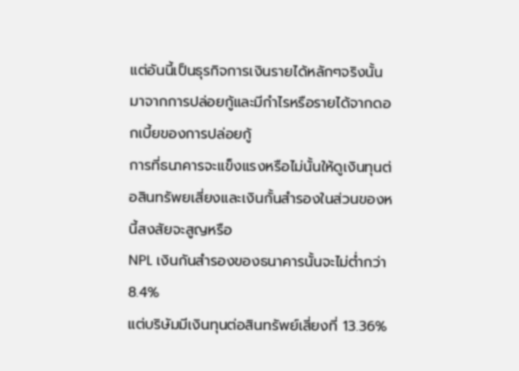แต่อันนี้เป็นธุรกิจการเงินรายได้หลักๆจริงนั้นมาจากการปล่อยกู้และมีกำไรหรือรายได้จากดอกเบี้ยของการปล่อยกู้
การที่ธนาคารจะแข็งแรงหรือไม่นั้นให้ดูเงินทุนต่อสินทรัพยเสี่ยงและเงินกั้นสำรองในส่วนของหนี้สงสัยจะสูญหรือ
NPL เงินกันสำรองของธนาคารนั้นจะไม่ต่ำกว่า 8.4%
แต่บริษัมมีเงินทุนต่อสินทรัพย์เสี่ยงที่ 13.36%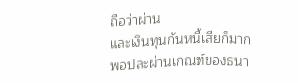ถือว่าผ่าน
และเงินทุนกันหนี้เสียก็มากพอปละผ่านเกณฑ์ของธนา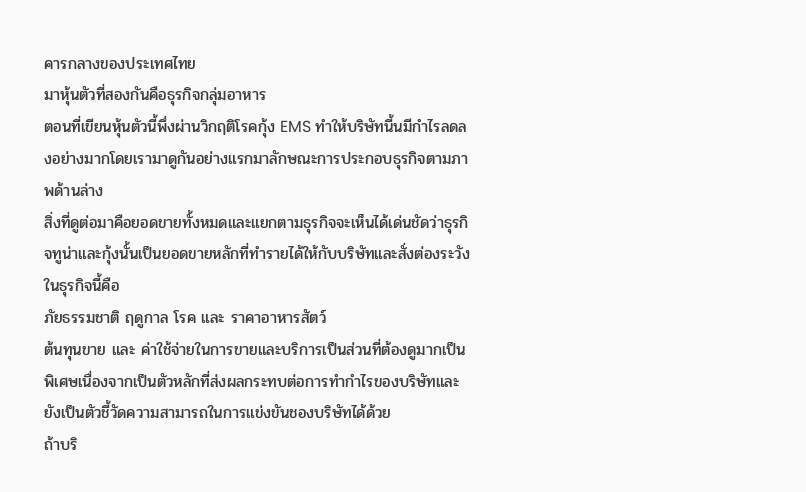คารกลางของประเทศไทย
มาหุ้นตัวที่สองกันคือธุรกิจกลุ่มอาหาร
ตอนที่เขียนหุ้นตัวนี้พึ่งผ่านวิกฤติโรคกุ้ง EMS ทำให้บริษัทนี้นมีกำไรลดลงอย่างมากโดยเรามาดูกันอย่างแรกมาลักษณะการประกอบธุรกิจตามภาพด้านล่าง
สิ่งที่ดูต่อมาคือยอดขายทั้งหมดและแยกตามธุรกิจจะเห็นได้เด่นชัดว่าธุรกิจทูน่าและกุ้งนั้นเป็นยอดขายหลักที่ทำรายได้ให้กับบริษัทและสั่งต่องระวังในธุรกิจนี้คือ
ภัยธรรมชาติ ฤดูกาล โรค และ ราคาอาหารสัตว์
ต้นทุนขาย และ ค่าใช้จ่ายในการขายและบริการเป็นส่วนที่ต้องดูมากเป็นพิเศษเนื่องจากเป็นตัวหลักที่ส่งผลกระทบต่อการทำกำไรของบริษัทและยังเป็นตัวชี้วัดความสามารถในการแข่งขันชองบริษัทได้ด้วย
ถ้าบริ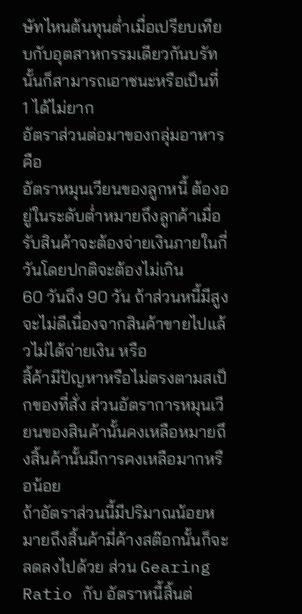ษัทไหนต้นทุนต่ำเมื่อเปรียบเทียบกับอุตสาหกรรมเดียวกันบรัทนั้นก็สามารถเอาชนะหรือเป็นที่
1 ได้ไม่ยาก
อัตราส่วนต่อมาของกลุ่มอาหารคือ
อัตราหมุนเวียนของลูกหนี้ ต้องอยู่ในระดับต่ำหมายถึงลูกค้าเมื่อรับสินค้าจะต้องจ่ายเงินภายในกี่วันโดยปกติจะต้องไม่เกิน
60 วันถึง 90 วัน ถ้าส่วนหนี้มีสูงจะไม่ดีเนื่องจากสินค้าขายไปแล้วไม่ได้จ่ายเงิน หรือ
สิ้ค้ามีปัญหาหรือไม่ตรงตามสเป็กของที่สั่ง ส่วนอัตราการหมุนเวียนของสินค้านั้นคงเหลือหมายถึงสิ้นค้านั้นมีการคงเหลือมากหรือน้อย
ถ้าอัตราส่วนนี้มีปริมาณน้อยหมายถึงสิ้นค้ามี่ค้างสต๊อกนั้นก็จะลดลงไปด้วย ส่วน Gearing
Ratio กับ อัตราหนี้สิ้นต่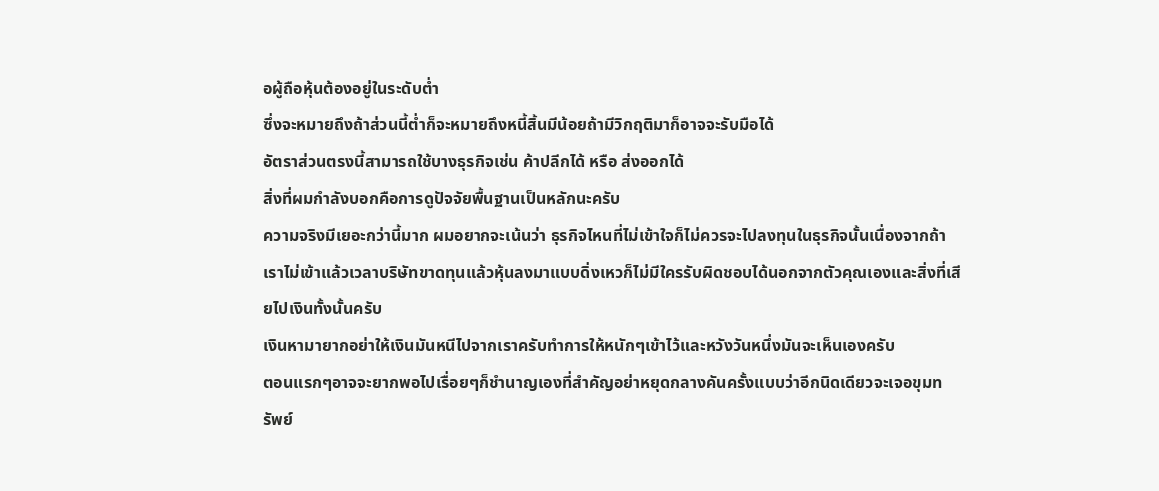อผู้ถือหุ้นต้องอยู่ในระดับต่ำ
ซึ่งจะหมายถึงถ้าส่วนนี้ต่ำก็จะหมายถึงหนี้สิ้นมีน้อยถ้ามีวิกฤติมาก็อาจจะรับมือได้
อัตราส่วนตรงนี้สามารถใช้บางธุรกิจเช่น ค้าปลีกได้ หรือ ส่งออกได้
สิ่งที่ผมกำลังบอกคือการดูปัจจัยพื้นฐานเป็นหลักนะครับ
ความจริงมีเยอะกว่านี้มาก ผมอยากจะเน้นว่า ธุรกิจไหนที่ไม่เข้าใจก็ไม่ควรจะไปลงทุนในธุรกิจนั้นเนื่องจากถ้าเราไม่เข้าแล้วเวลาบริษัทขาดทุนแล้วหุ้นลงมาแบบดิ่งเหวก็ไม่มีใครรับผิดชอบได้นอกจากตัวคุณเองและสิ่งที่เสียไปเงินทั้งนั้นครับ
เงินหามายากอย่าให้เงินมันหนีไปจากเราครับทำการให้หนักๆเข้าไว้และหวังวันหนึ่งมันจะเห็นเองครับ
ตอนแรกๆอาจจะยากพอไปเรื่อยๆก็ชำนาญเองที่สำคัญอย่าหยุดกลางคันครั้งแบบว่าอีกนิดเดียวจะเจอขุมทรัพย์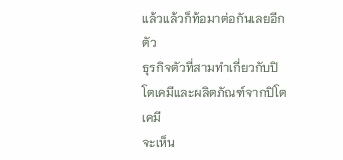แล้วแล้วก็ท้อมาต่อกันเลยอีกตัว
ธุรกิจตัวที่สามทำเกี่ยวกับปิโตเคมีและผลิตภัณฑ์จากปิโตเคมี
จะเห็น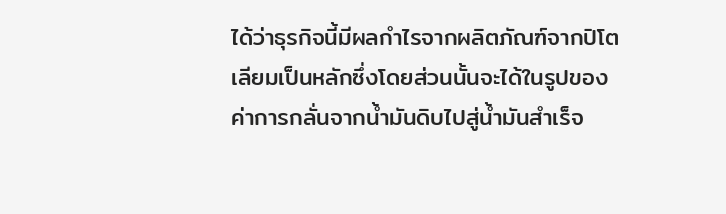ได้ว่าธุรกิจนี้มีผลกำไรจากผลิตภัณฑ์จากปิโตเลียมเป็นหลักซึ่งโดยส่วนนั้นจะได้ในรูปของค่าการกลั่นจากน้ำมันดิบไปสู่น้ำมันสำเร็จ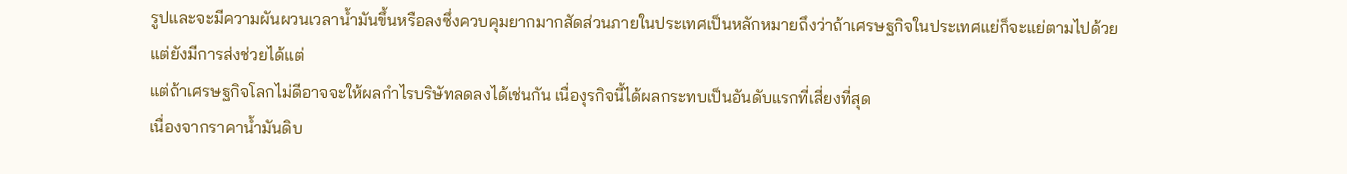รูปและจะมีความผันผวนเวลาน้ำมันขึ้นหรือลงซึ่งควบคุมยากมากสัดส่วนภายในประเทศเป็นหลักหมายถึงว่าถ้าเศรษฐกิจในประเทศแย่ก็จะแย่ตามไปด้วย
แต่ยังมีการส่งช่วยได้แต่
แต่ถ้าเศรษฐกิจโลกไม่ดีอาจจะให้ผลกำไรบริษัทลดลงได้เช่นกัน เนื่องุรกิจนี้ได้ผลกระทบเป็นอันดับแรกที่เสี่ยงที่สุด
เนื่องจากราคาน้ำมันดิบ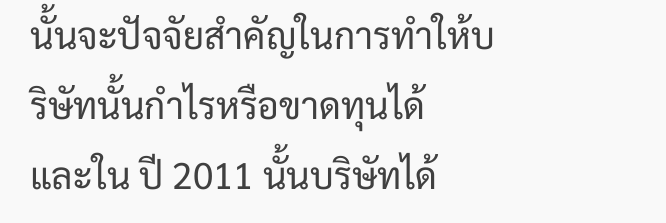นั้นจะปัจจัยสำคัญในการทำให้บริษัทนั้นกำไรหรือขาดทุนได้
และใน ปี 2011 นั้นบริษัทได้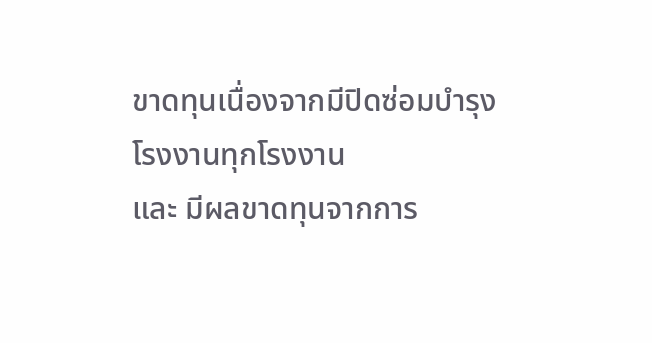ขาดทุนเนื่องจากมีปิดซ่อมบำรุงโรงงานทุกโรงงาน
และ มีผลขาดทุนจากการ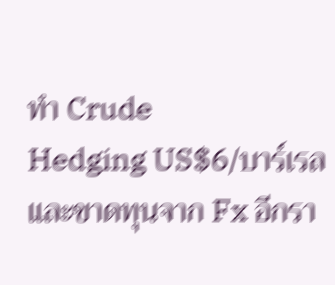ทำ Crude
Hedging US$6/บาร์เรล และขาดทุนจาก Fx อีกรา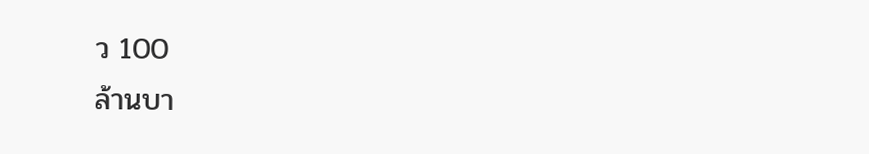ว 100
ล้านบา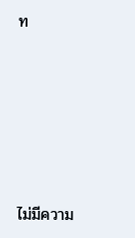ท










ไม่มีความ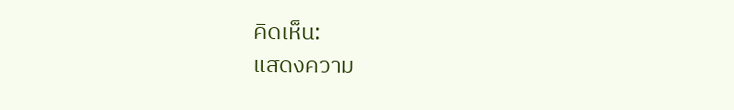คิดเห็น:
แสดงความ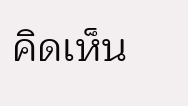คิดเห็น